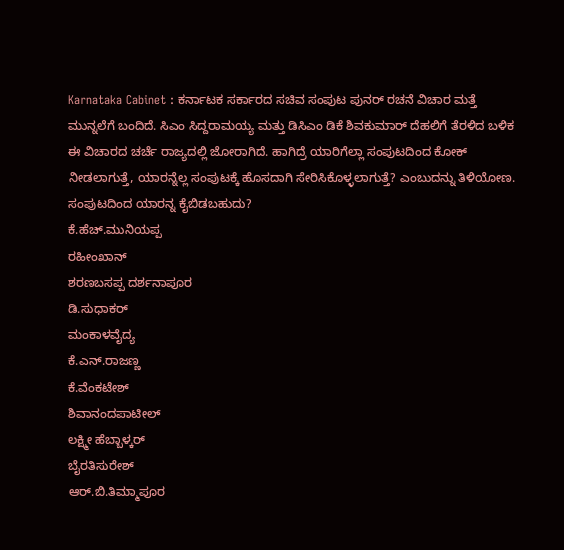Karnataka Cabinet : ಕರ್ನಾಟಕ ಸರ್ಕಾರದ ಸಚಿವ ಸಂಪುಟ ಪುನರ್ ರಚನೆ ವಿಚಾರ ಮತ್ತೆ ಮುನ್ನಲೆಗೆ ಬಂದಿದೆ. ಸಿಎಂ ಸಿದ್ದರಾಮಯ್ಯ ಮತ್ತು ಡಿಸಿಎಂ ಡಿಕೆ ಶಿವಕುಮಾರ್ ದೆಹಲಿಗೆ ತೆರಳಿದ ಬಳಿಕ ಈ ವಿಚಾರದ ಚರ್ಚೆ ರಾಜ್ಯದಲ್ಲಿ ಜೋರಾಗಿದೆ. ಹಾಗಿದ್ರೆ ಯಾರಿಗೆಲ್ಲಾ ಸಂಪುಟದಿಂದ ಕೋಕ್ ನೀಡಲಾಗುತ್ತೆ, ಯಾರನ್ನೆಲ್ಲ ಸಂಪುಟಕ್ಕೆ ಹೊಸದಾಗಿ ಸೇರಿಸಿಕೊಳ್ಳಲಾಗುತ್ತೆ? ಎಂಬುದನ್ನು ತಿಳಿಯೋಣ.
ಸಂಪುಟದಿಂದ ಯಾರನ್ನ ಕೈಬಿಡಬಹುದು?
ಕೆ.ಹೆಚ್.ಮುನಿಯಪ್ಪ
ರಹೀಂಖಾನ್
ಶರಣಬಸಪ್ಪ ದರ್ಶನಾಪೂರ
ಡಿ.ಸುಧಾಕರ್
ಮಂಕಾಳವೈದ್ಯ
ಕೆ.ಎನ್.ರಾಜಣ್ಣ
ಕೆ.ವೆಂಕಟೇಶ್
ಶಿವಾನಂದಪಾಟೀಲ್
ಲಕ್ಷ್ಮೀ ಹೆಬ್ಬಾಳ್ಕರ್
ಬೈರತಿಸುರೇಶ್
ಆರ್.ಬಿ.ತಿಮ್ಮಾಪೂರ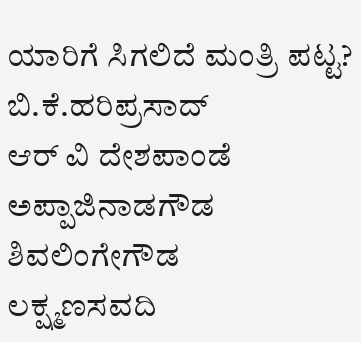ಯಾರಿಗೆ ಸಿಗಲಿದೆ ಮಂತ್ರಿ ಪಟ್ಟ?
ಬಿ.ಕೆ.ಹರಿಪ್ರಸಾದ್
ಆರ್ ವಿ ದೇಶಪಾಂಡೆ
ಅಪ್ಪಾಜಿನಾಡಗೌಡ
ಶಿವಲಿಂಗೇಗೌಡ
ಲಕ್ಷ್ಮಣಸವದಿ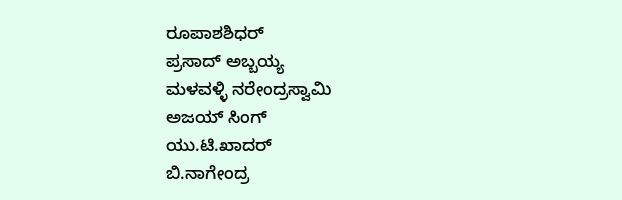ರೂಪಾಶಶಿಧರ್
ಪ್ರಸಾದ್ ಅಬ್ಬಯ್ಯ
ಮಳವಳ್ಳಿ ನರೇಂದ್ರಸ್ವಾಮಿ
ಅಜಯ್ ಸಿಂಗ್
ಯು.ಟಿ.ಖಾದರ್
ಬಿ.ನಾಗೇಂದ್ರ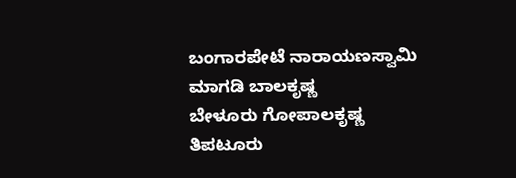ಬಂಗಾರಪೇಟೆ ನಾರಾಯಣಸ್ವಾಮಿ
ಮಾಗಡಿ ಬಾಲಕೃಷ್ಣ
ಬೇಳೂರು ಗೋಪಾಲಕೃಷ್ಣ
ತಿಪಟೂರು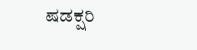ಷಡಕ್ಷರಿ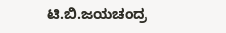ಟಿ.ಬಿ.ಜಯಚಂದ್ರ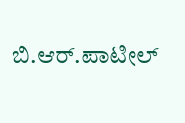ಬಿ.ಆರ್.ಪಾಟೀಲ್